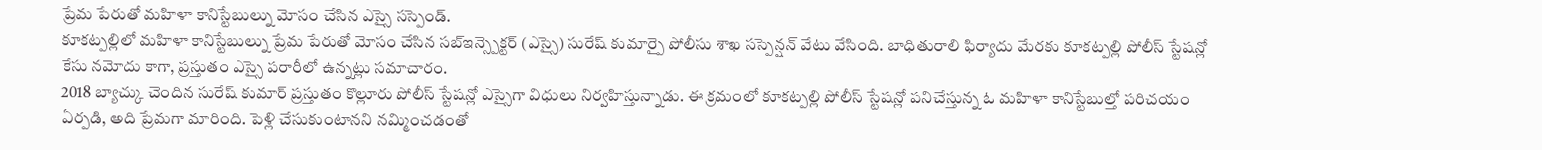ప్రేమ పేరుతో మహిళా కానిస్టేబుల్ను మోసం చేసిన ఎస్సై సస్పెండ్.
కూకట్పల్లిలో మహిళా కానిస్టేబుల్ను ప్రేమ పేరుతో మోసం చేసిన సబ్ఇన్స్పెక్టర్ (ఎస్సై) సురేష్ కుమార్పై పోలీసు శాఖ సస్పెన్షన్ వేటు వేసింది. బాధితురాలి ఫిర్యాదు మేరకు కూకట్పల్లి పోలీస్ స్టేషన్లో కేసు నమోదు కాగా, ప్రస్తుతం ఎస్సై పరారీలో ఉన్నట్లు సమాచారం.
2018 బ్యాచ్కు చెందిన సురేష్ కుమార్ ప్రస్తుతం కొల్లూరు పోలీస్ స్టేషన్లో ఎస్సైగా విధులు నిర్వహిస్తున్నాడు. ఈ క్రమంలో కూకట్పల్లి పోలీస్ స్టేషన్లో పనిచేస్తున్న ఓ మహిళా కానిస్టేబుల్తో పరిచయం ఏర్పడి, అది ప్రేమగా మారింది. పెళ్లి చేసుకుంటానని నమ్మించడంతో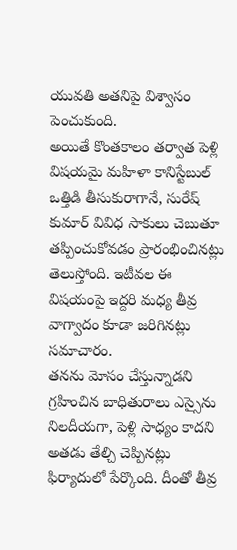యువతి అతనిపై విశ్వాసం పెంచుకుంది.
అయితే కొంతకాలం తర్వాత పెళ్లి విషయమై మహిళా కానిస్టేబుల్ ఒత్తిడి తీసుకురాగానే, సురేష్ కుమార్ వివిధ సాకులు చెబుతూ తప్పించుకోవడం ప్రారంభించినట్లు తెలుస్తోంది. ఇటీవల ఈ విషయంపై ఇద్దరి మధ్య తీవ్ర వాగ్వాదం కూడా జరిగినట్లు సమాచారం.
తనను మోసం చేస్తున్నాడని గ్రహించిన బాధితురాలు ఎస్సైను నిలదీయగా, పెళ్లి సాధ్యం కాదని అతడు తేల్చి చెప్పినట్లు ఫిర్యాదులో పేర్కొంది. దీంతో తీవ్ర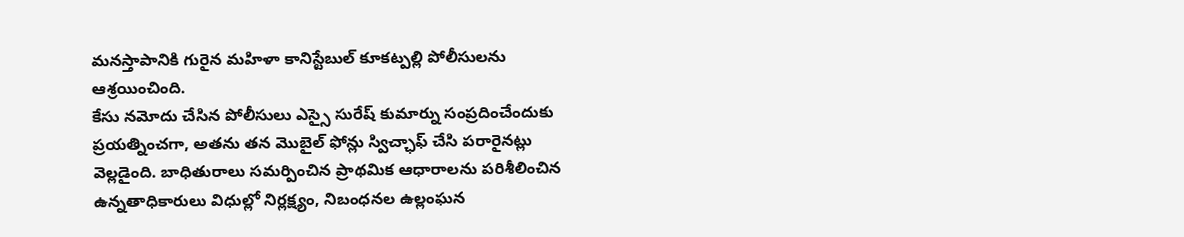మనస్తాపానికి గురైన మహిళా కానిస్టేబుల్ కూకట్పల్లి పోలీసులను ఆశ్రయించింది.
కేసు నమోదు చేసిన పోలీసులు ఎస్సై సురేష్ కుమార్ను సంప్రదించేందుకు ప్రయత్నించగా, అతను తన మొబైల్ ఫోన్లు స్విచ్ఛాఫ్ చేసి పరారైనట్లు వెల్లడైంది. బాధితురాలు సమర్పించిన ప్రాథమిక ఆధారాలను పరిశీలించిన ఉన్నతాధికారులు విధుల్లో నిర్లక్ష్యం, నిబంధనల ఉల్లంఘన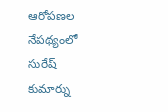ఆరోపణల నేపథ్యంలో సురేష్ కుమార్ను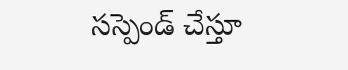సస్పెండ్ చేస్తూ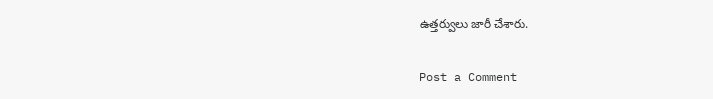ఉత్తర్వులు జారీ చేశారు.

Post a Comment